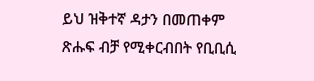ይህ ዝቅተኛ ዳታን በመጠቀም ጽሑፍ ብቻ የሚቀርብበት የቢቢሲ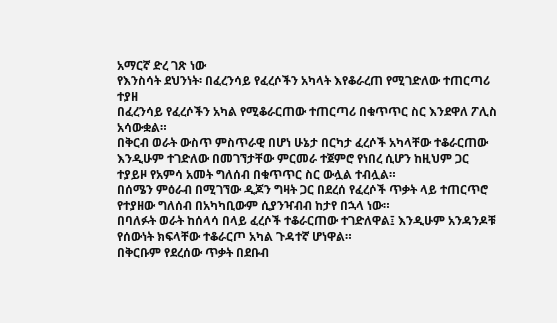አማርኛ ድረ ገጽ ነው
የእንስሳት ደህንነት፡ በፈረንሳይ የፈረሶችን አካላት እየቆራረጠ የሚገድለው ተጠርጣሪ ተያዘ
በፈረንሳይ የፈረሶችን አካል የሚቆራርጠው ተጠርጣሪ በቁጥጥር ስር እንደዋለ ፖሊስ አሳውቋል።
በቅርብ ወራት ውስጥ ምስጥራዊ በሆነ ሁኔታ በርካታ ፈረሶች አካላቸው ተቆራርጠው እንዲሁም ተገድለው በመገኘታቸው ምርመራ ተጀምሮ የነበረ ሲሆን ከዚህም ጋር ተያይዞ የአምሳ አመት ግለሰብ በቁጥጥር ስር ውሏል ተብሏል።
በሰሜን ምዕራብ በሚገኘው ዲጆን ግዛት ጋር በደረሰ የፈረሶች ጥቃት ላይ ተጠርጥሮ የተያዘው ግለሰብ በአካካቢውም ሲያንዣብብ ከታየ በኋላ ነው።
በባለፉት ወራት ከሰላሳ በላይ ፈረሶች ተቆራርጠው ተገድለዋል፤ እንዲሁም አንዳንዶቹ የሰውነት ክፍላቸው ተቆራርጦ አካል ጉዳተኛ ሆነዋል።
በቅርቡም የደረሰው ጥቃት በደቡብ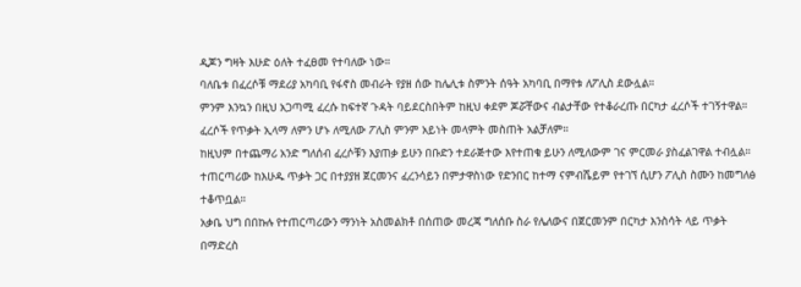ዲጆን ግዛት እሁድ ዕለት ተፈፀመ የተባለው ነው።
ባለቤቱ በፈረሶቹ ማደሪያ አካባቢ የፋኖስ መብራት የያዘ ሰው ከሌሊቱ ስምንት ሰዓት አካባቢ በማየቱ ለፖሊስ ደውሏል።
ምንም እንኳን በዚህ አጋጣሚ ፈረሱ ከፍተኛ ጉዳት ባይደርስበትም ከዚህ ቀደም ጆሯቸውና ብልታቸው የተቆራረጡ በርካታ ፈረሶች ተገኝተዋል።
ፈረሶች የጥቃት ኢላማ ለምን ሆኑ ለሚለው ፖሊስ ምንም አይነት መላምት መስጠት አልቻለም።
ከዚህም በተጨማሪ አንድ ግለሰብ ፈረሶቹን እያጠቃ ይሁን በቡድን ተደራጅተው እየተጠቁ ይሁን ለሚለውም ገና ምርመራ ያስፈልገዋል ተብሏል።
ተጠርጣሪው ከእሁዱ ጥቃት ጋር በተያያዘ ጀርመንና ፈረንሳይን በምታዋስነው የድንበር ከተማ ናምብሼይም የተገኘ ሲሆን ፖሊስ ስሙን ከመግለፅ ተቆጥቧል።
አቃቤ ህግ በበኩሉ የተጠርጣሪውን ማንነት አስመልክቶ በሰጠው መረጃ ግለሰቡ ስራ የሌለውና በጀርመንም በርካታ እንስሳት ላይ ጥቃት በማድረስ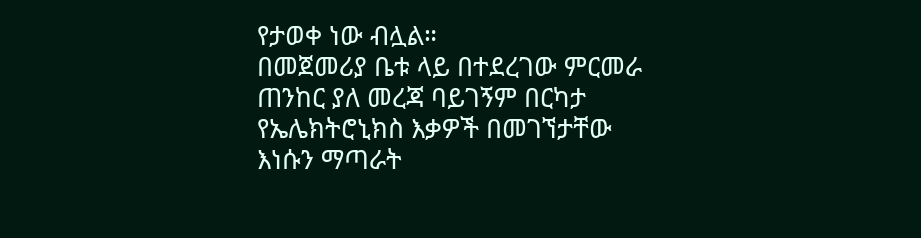የታወቀ ነው ብሏል።
በመጀመሪያ ቤቱ ላይ በተደረገው ምርመራ ጠንከር ያለ መረጃ ባይገኝም በርካታ የኤሌክትሮኒክስ እቃዎች በመገኘታቸው እነሱን ማጣራት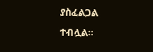ያስፈልጋል ተብሏል።